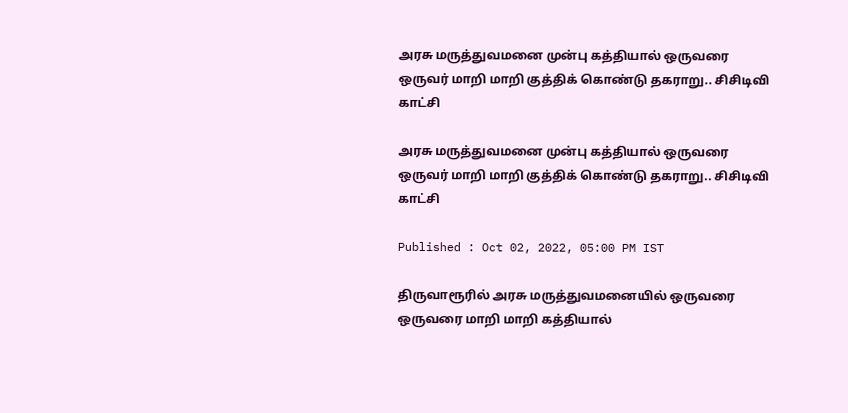அரசு மருத்துவமனை முன்பு கத்தியால் ஒருவரை ஒருவர் மாறி மாறி குத்திக் கொண்டு தகராறு.. சிசிடிவி காட்சி

அரசு மருத்துவமனை முன்பு கத்தியால் ஒருவரை ஒருவர் மாறி மாறி குத்திக் கொண்டு தகராறு.. சிசிடிவி காட்சி

Published : Oct 02, 2022, 05:00 PM IST

திருவாரூரில் அரசு மருத்துவமனையில் ஒருவரை ஒருவரை மாறி மாறி கத்தியால்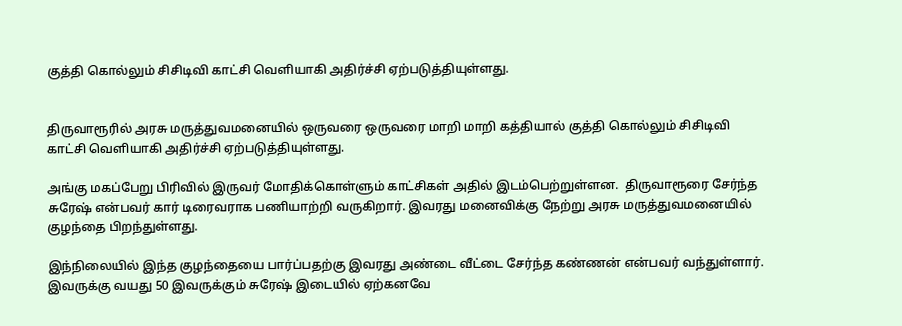குத்தி கொல்லும் சிசிடிவி காட்சி வெளியாகி அதிர்ச்சி ஏற்படுத்தியுள்ளது.


திருவாரூரில் அரசு மருத்துவமனையில் ஒருவரை ஒருவரை மாறி மாறி கத்தியால் குத்தி கொல்லும் சிசிடிவி காட்சி வெளியாகி அதிர்ச்சி ஏற்படுத்தியுள்ளது.

அங்கு மகப்பேறு பிரிவில் இருவர் மோதிக்கொள்ளும் காட்சிகள் அதில் இடம்பெற்றுள்ளன.  திருவாரூரை சேர்ந்த சுரேஷ் என்பவர் கார் டிரைவராக பணியாற்றி வருகிறார். இவரது மனைவிக்கு நேற்று அரசு மருத்துவமனையில் குழந்தை பிறந்துள்ளது.

இந்நிலையில் இந்த குழந்தையை பார்ப்பதற்கு இவரது அண்டை வீட்டை சேர்ந்த கண்ணன் என்பவர் வந்துள்ளார். இவருக்கு வயது 50 இவருக்கும் சுரேஷ் இடையில் ஏற்கனவே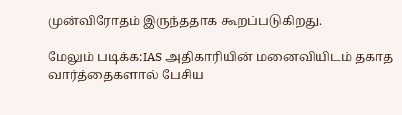முன்விரோதம் இருந்ததாக கூறப்படுகிறது.

மேலும் படிக்க:IAS அதிகாரியின் மனைவியிடம் தகாத வார்த்தைகளால் பேசிய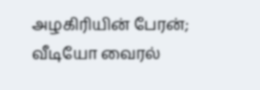அழகிரியின் பேரன்; வீடியோ வைரல்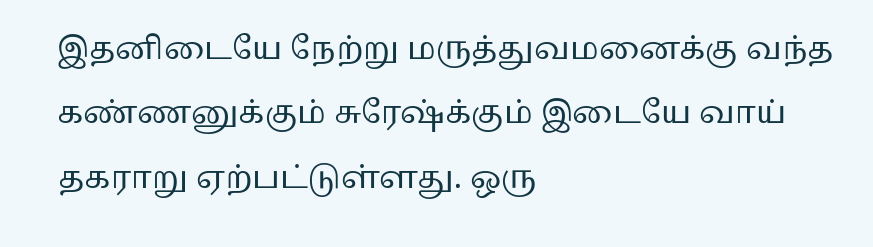இதனிடையே நேற்று மருத்துவமனைக்கு வந்த கண்ணனுக்கும் சுரேஷ்க்கும் இடையே வாய் தகராறு ஏற்பட்டுள்ளது. ஒரு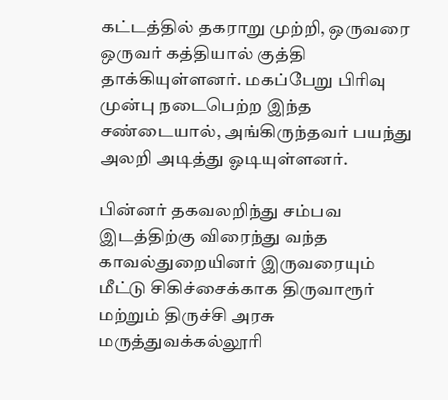கட்டத்தில் தகராறு முற்றி, ஒருவரை ஒருவர் கத்தியால் குத்தி தாக்கியுள்ளனர். மகப்பேறு பிரிவு முன்பு நடைபெற்ற இந்த சண்டையால், அங்கிருந்தவர் பயந்து அலறி அடித்து ஓடியுள்ளனர்.

பின்னர் தகவலறிந்து சம்பவ இடத்திற்கு விரைந்து வந்த காவல்துறையினர் இருவரையும் மீட்டு சிகிச்சைக்காக திருவாரூர் மற்றும் திருச்சி அரசு மருத்துவக்கல்லூரி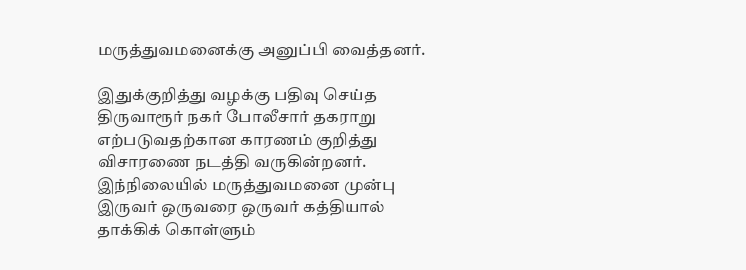மருத்துவமனைக்கு அனுப்பி வைத்தனர்.

இதுக்குறித்து வழக்கு பதிவு செய்த திருவாரூர் நகர் போலீசார் தகராறு எற்படுவதற்கான காரணம் குறித்து விசாரணை நடத்தி வருகின்றனர். இந்நிலையில் மருத்துவமனை முன்பு இருவர் ஒருவரை ஒருவர் கத்தியால் தாக்கிக் கொள்ளும்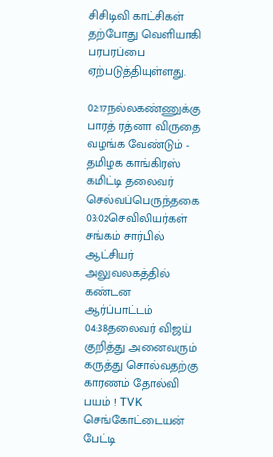சிசிடிவி காட்சிகள் தற்போது வெளியாகி பரபரப்பை ஏற்படுத்தியுள்ளது.

02:17நல்லகண்ணுக்கு பாரத் ரத்னா விருதை வழங்க வேண்டும் - தமிழக காங்கிரஸ் கமிட்டி தலைவர் செல்வப்பெருந்தகை
03:02செவிலியர்கள் சங்கம் சார்பில் ஆட்சியர் அலுவலகத்தில் கண்டன ஆர்ப்பாட்டம்
04:38தலைவர் விஜய் குறித்து அனைவரும் கருத்து சொல்வதற்கு காரணம் தோல்வி பயம் ! TVK செங்கோட்டையன் பேட்டி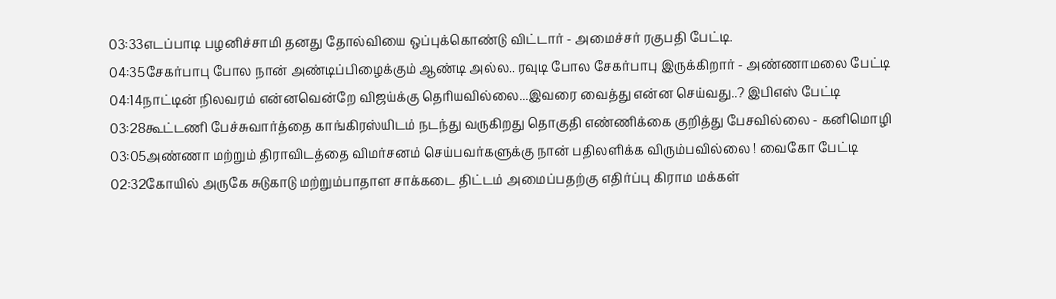03:33எடப்பாடி பழனிச்சாமி தனது தோல்வியை ஒப்புக்கொண்டு விட்டார் - அமைச்சர் ரகுபதி பேட்டி.
04:35சேகர்பாபு போல நான் அண்டிப்பிழைக்கும் ஆண்டி அல்ல.. ரவுடி போல சேகர்பாபு இருக்கிறார் - அண்ணாமலை பேட்டி
04:14நாட்டின் நிலவரம் என்னவென்றே விஜய்க்கு தெரியவில்லை...இவரை வைத்து என்ன செய்வது..? இபிஎஸ் பேட்டி
03:28கூட்டணி பேச்சுவார்த்தை காங்கிரஸ்யிடம் நடந்து வருகிறது தொகுதி எண்ணிக்கை குறித்து பேசவில்லை - கனிமொழி
03:05அண்ணா மற்றும் திராவிடத்தை விமர்சனம் செய்பவர்களுக்கு நான் பதிலளிக்க விரும்பவில்லை ! வைகோ பேட்டி
02:32கோயில் அருகே சுடுகாடு மற்றும்பாதாள சாக்கடை திட்டம் அமைப்பதற்கு எதிர்ப்பு கிராம மக்கள்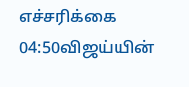எச்சரிக்கை
04:50விஜய்யின்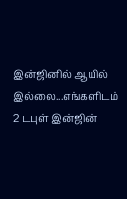இன்ஜினில் ஆயில் இல்லை...எங்களிடம் 2 டபுள் இன்ஜின்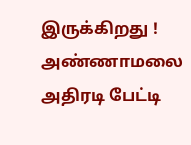இருக்கிறது ! அண்ணாமலை அதிரடி பேட்டி